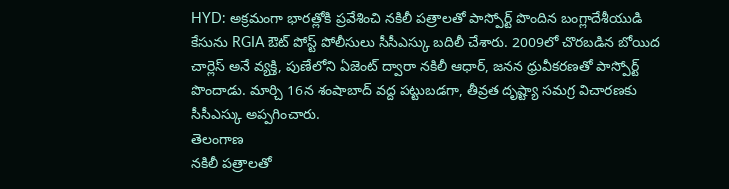HYD: అక్రమంగా భారత్లోకి ప్రవేశించి నకిలీ పత్రాలతో పాస్పోర్ట్ పొందిన బంగ్లాదేశీయుడి కేసును RGIA ఔట్ పోస్ట్ పోలీసులు సీసీఎస్కు బదిలీ చేశారు. 2009లో చొరబడిన బోయిద చార్లెస్ అనే వ్యక్తి, పుణేలోని ఏజెంట్ ద్వారా నకిలీ ఆధార్, జనన ధ్రువీకరణతో పాస్పోర్ట్ పొందాడు. మార్చి 16న శంషాబాద్ వద్ద పట్టుబడగా, తీవ్రత దృష్ట్యా సమగ్ర విచారణకు సీసీఎస్కు అప్పగించారు.
తెలంగాణ
నకిలీ పత్రాలతో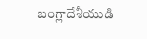బంగ్లాదేశీయుడి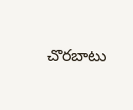చొరబాటు